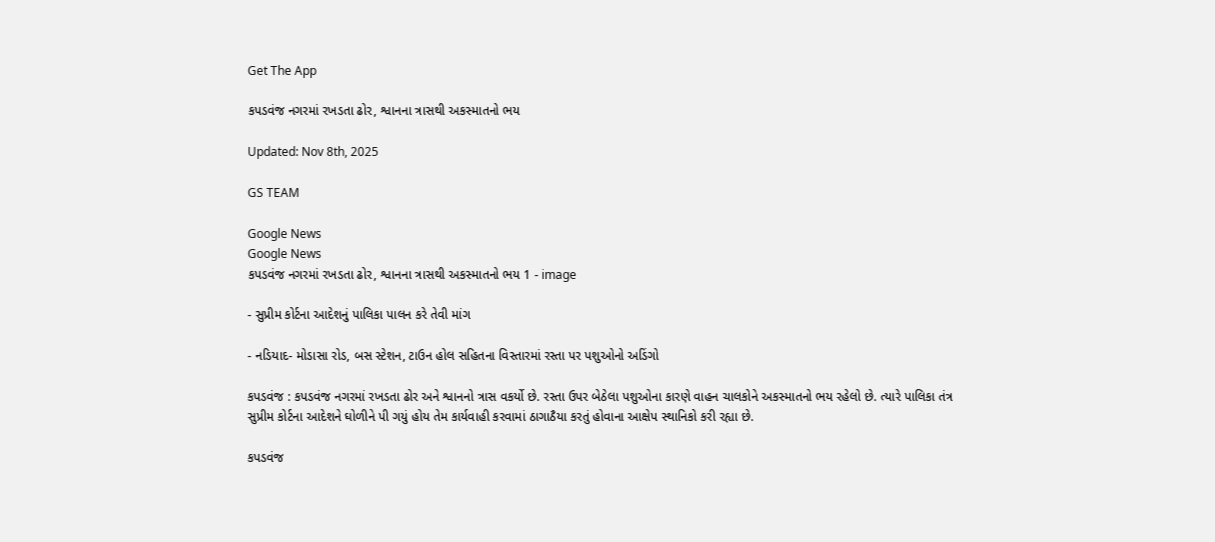Get The App

કપડવંજ નગરમાં રખડતા ઢોર, શ્વાનના ત્રાસથી અકસ્માતનો ભય

Updated: Nov 8th, 2025

GS TEAM

Google News
Google News
કપડવંજ નગરમાં રખડતા ઢોર, શ્વાનના ત્રાસથી અકસ્માતનો ભય 1 - image

- સુપ્રીમ કોર્ટના આદેશનું પાલિકા પાલન કરે તેવી માંગ

- નડિયાદ- મોડાસા રોડ, બસ સ્ટેશન, ટાઉન હોલ સહિતના વિસ્તારમાં રસ્તા પર પશુઓનો અડિંગો

કપડવંજ : કપડવંજ નગરમાં રખડતા ઢોર અને શ્વાનનો ત્રાસ વકર્યો છે. રસ્તા ઉપર બેઠેલા પશુઓના કારણે વાહન ચાલકોને અકસ્માતનો ભય રહેલો છે. ત્યારે પાલિકા તંત્ર સુપ્રીમ કોર્ટના આદેશને ઘોળીને પી ગયું હોય તેમ કાર્યવાહી કરવામાં ઠાગાઠૈયા કરતું હોવાના આક્ષેપ સ્થાનિકો કરી રહ્યા છે.

કપડવંજ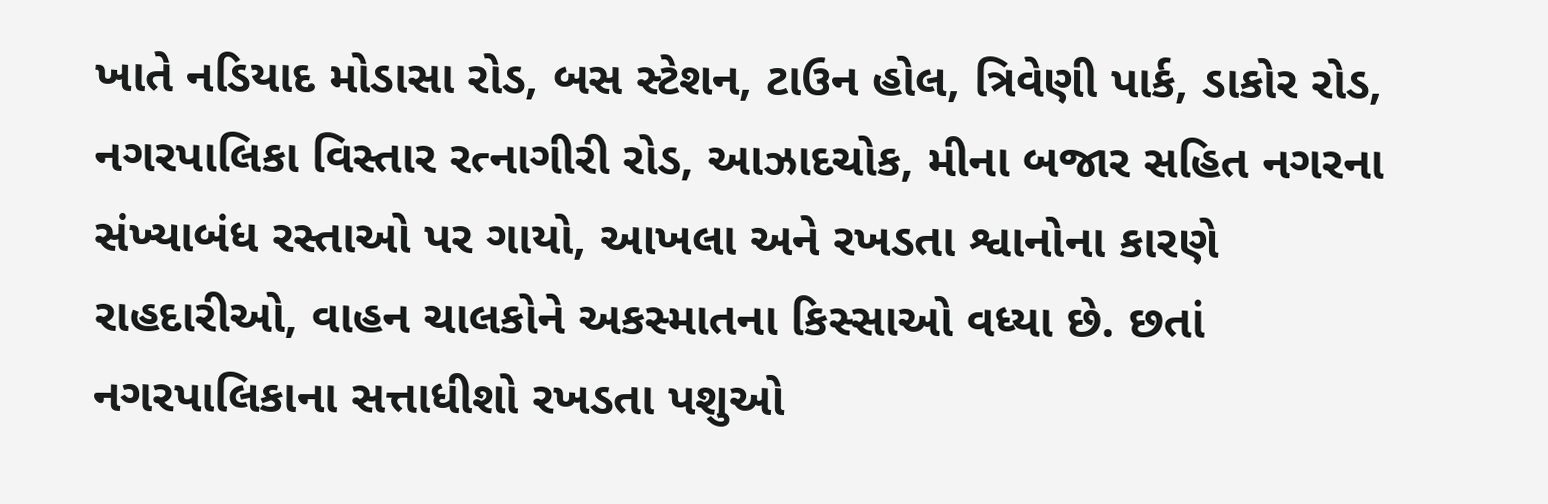ખાતે નડિયાદ મોડાસા રોડ, બસ સ્ટેશન, ટાઉન હોલ, ત્રિવેણી પાર્ક, ડાકોર રોડ, નગરપાલિકા વિસ્તાર રત્નાગીરી રોડ, આઝાદચોક, મીના બજાર સહિત નગરના સંખ્યાબંધ રસ્તાઓ પર ગાયો, આખલા અને રખડતા શ્વાનોના કારણે રાહદારીઓ, વાહન ચાલકોને અકસ્માતના કિસ્સાઓ વધ્યા છે. છતાં નગરપાલિકાના સત્તાધીશો રખડતા પશુઓ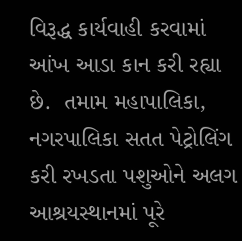વિરૂદ્ધ કાર્યવાહી કરવામાં આંખ આડા કાન કરી રહ્યા છે.  તમામ મહાપાલિકા, નગરપાલિકા સતત પેટ્રોલિંગ કરી રખડતા પશુઓને અલગ આશ્રયસ્થાનમાં પૂરે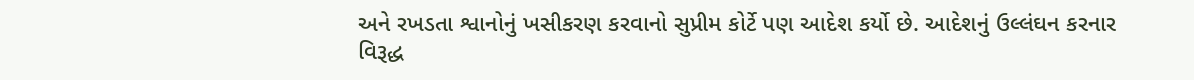અને રખડતા શ્વાનોનું ખસીકરણ કરવાનો સુપ્રીમ કોર્ટે પણ આદેશ કર્યો છે. આદેશનું ઉલ્લંઘન કરનાર વિરૂદ્ધ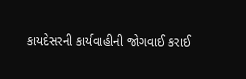કાયદેસરની કાર્યવાહીની જોગવાઈ કરાઈ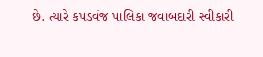છે. ત્યારે કપડવંજ પાલિકા જવાબદારી સ્વીકારી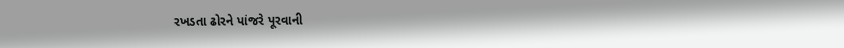રખડતા ઢોરને પાંજરે પૂરવાની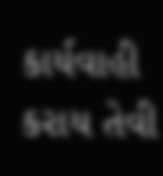કાર્યવાહી કરાય તેવી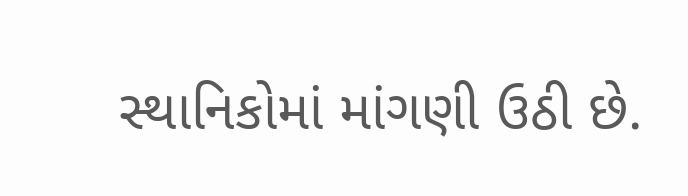સ્થાનિકોમાં માંગણી ઉઠી છે.